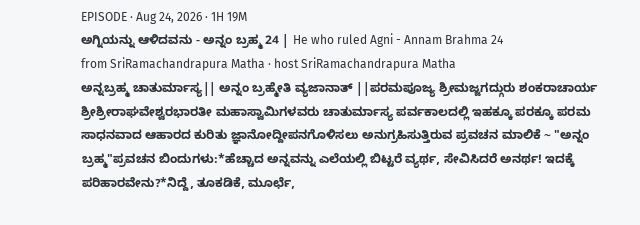EPISODE · Aug 24, 2026 · 1H 19M
ಅಗ್ನಿಯನ್ನು ಆಳಿದವನು - ಅನ್ನಂ ಬ್ರಹ್ಮ 24 | He who ruled Agni - Annam Brahma 24
from SriRamachandrapura Matha · host SriRamachandrapura Matha
ಅನ್ನಬ್ರಹ್ಮ ಚಾತುರ್ಮಾಸ್ಯ|| ಅನ್ನಂ ಬ್ರಹ್ಮೇತಿ ವ್ಯಜಾನಾತ್ ||ಪರಮಪೂಜ್ಯ ಶ್ರೀಮಜ್ಜಗದ್ಗುರು ಶಂಕರಾಚಾರ್ಯ ಶ್ರೀಶ್ರೀರಾಘವೇಶ್ವರಭಾರತೀ ಮಹಾಸ್ವಾಮಿಗಳವರು ಚಾತುರ್ಮಾಸ್ಯ ಪರ್ವಕಾಲದಲ್ಲಿ ಇಹಕ್ಕೂ ಪರಕ್ಕೂ ಪರಮ ಸಾಧನವಾದ ಆಹಾರದ ಕುರಿತು ಜ್ಞಾನೋದ್ದೀಪನಗೊಳಿಸಲು ಅನುಗ್ರಹಿಸುತ್ತಿರುವ ಪ್ರವಚನ ಮಾಲಿಕೆ ~ "ಅನ್ನಂ ಬ್ರಹ್ಮ"ಪ್ರವಚನ ಬಿಂದುಗಳು:*ಹೆಚ್ಚಾದ ಅನ್ನವನ್ನು ಎಲೆಯಲ್ಲಿ ಬಿಟ್ಟರೆ ವ್ಯರ್ಥ, ಸೇವಿಸಿದರೆ ಅನರ್ಥ! ಇದಕ್ಕೆ ಪರಿಹಾರವೇನು?*ನಿದ್ದೆ, ತೂಕಡಿಕೆ, ಮೂರ್ಛೆ,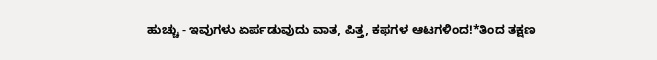ಹುಚ್ಚು - ಇವುಗಳು ಏರ್ಪಡುವುದು ವಾತ, ಪಿತ್ತ, ಕಫಗಳ ಆಟಗಳಿಂದ!*ತಿಂದ ತಕ್ಷಣ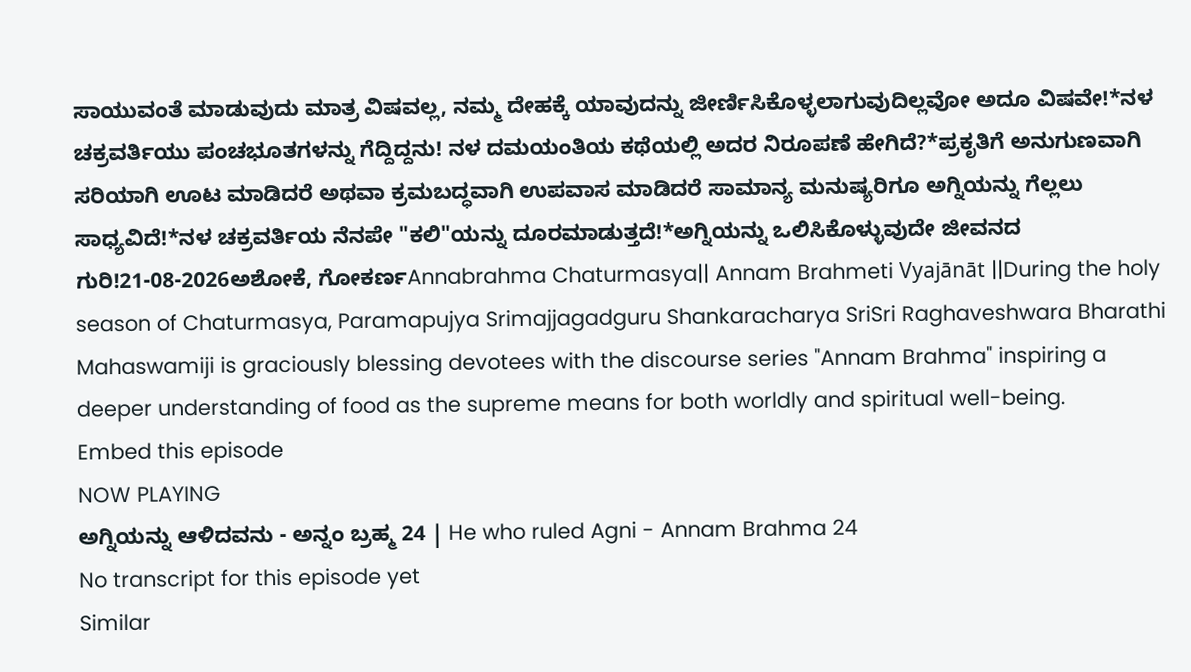ಸಾಯುವಂತೆ ಮಾಡುವುದು ಮಾತ್ರ ವಿಷವಲ್ಲ, ನಮ್ಮ ದೇಹಕ್ಕೆ ಯಾವುದನ್ನು ಜೀರ್ಣಿಸಿಕೊಳ್ಳಲಾಗುವುದಿಲ್ಲವೋ ಅದೂ ವಿಷವೇ!*ನಳ ಚಕ್ರವರ್ತಿಯು ಪಂಚಭೂತಗಳನ್ನು ಗೆದ್ದಿದ್ದನು! ನಳ ದಮಯಂತಿಯ ಕಥೆಯಲ್ಲಿ ಅದರ ನಿರೂಪಣೆ ಹೇಗಿದೆ?*ಪ್ರಕೃತಿಗೆ ಅನುಗುಣವಾಗಿ ಸರಿಯಾಗಿ ಊಟ ಮಾಡಿದರೆ ಅಥವಾ ಕ್ರಮಬದ್ಧವಾಗಿ ಉಪವಾಸ ಮಾಡಿದರೆ ಸಾಮಾನ್ಯ ಮನುಷ್ಯರಿಗೂ ಅಗ್ನಿಯನ್ನು ಗೆಲ್ಲಲು ಸಾಧ್ಯವಿದೆ!*ನಳ ಚಕ್ರವರ್ತಿಯ ನೆನಪೇ "ಕಲಿ"ಯನ್ನು ದೂರಮಾಡುತ್ತದೆ!*ಅಗ್ನಿಯನ್ನು ಒಲಿಸಿಕೊಳ್ಳುವುದೇ ಜೀವನದ ಗುರಿ!21-08-2026ಅಶೋಕೆ, ಗೋಕರ್ಣAnnabrahma Chaturmasya|| Annam Brahmeti Vyajānāt ||During the holy season of Chaturmasya, Paramapujya Srimajjagadguru Shankaracharya SriSri Raghaveshwara Bharathi Mahaswamiji is graciously blessing devotees with the discourse series "Annam Brahma" inspiring a deeper understanding of food as the supreme means for both worldly and spiritual well-being.
Embed this episode
NOW PLAYING
ಅಗ್ನಿಯನ್ನು ಆಳಿದವನು - ಅನ್ನಂ ಬ್ರಹ್ಮ 24 | He who ruled Agni - Annam Brahma 24
No transcript for this episode yet
Similar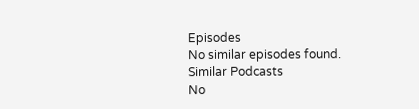Episodes
No similar episodes found.
Similar Podcasts
No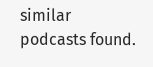similar podcasts found.